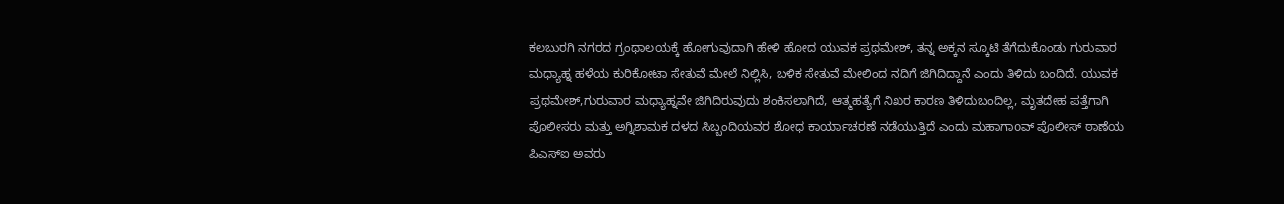ಕಲಬುರಗಿ ನಗರದ ಗ್ರಂಥಾಲಯಕ್ಕೆ ಹೋಗುವುದಾಗಿ ಹೇಳಿ ಹೋದ ಯುವಕ ಪ್ರಥಮೇಶ್, ತನ್ನ ಅಕ್ಕನ ಸ್ಕೂಟಿ ತೆಗೆದುಕೊಂಡು ಗುರುವಾರ ಮಧ್ಯಾಹ್ನ ಹಳೆಯ ಕುರಿಕೋಟಾ ಸೇತುವೆ ಮೇಲೆ ನಿಲ್ಲಿಸಿ, ಬಳಿಕ ಸೇತುವೆ ಮೇಲಿಂದ ನದಿಗೆ ಜಿಗಿದಿದ್ದಾನೆ ಎಂದು ತಿಳಿದು ಬಂದಿದೆ. ಯುವಕ ಪ್ರಥಮೇಶ್,ಗುರುವಾರ ಮಧ್ಯಾಹ್ನವೇ ಜಿಗಿದಿರುವುದು ಶಂಕಿಸಲಾಗಿದೆ, ಆತ್ಮಹತ್ಯೆಗೆ ನಿಖರ ಕಾರಣ ತಿಳಿದುಬಂದಿಲ್ಲ, ಮೃತದೇಹ ಪತ್ತೆಗಾಗಿ ಪೊಲೀಸರು ಮತ್ತು ಅಗ್ನಿಶಾಮಕ ದಳದ ಸಿಬ್ಬಂದಿಯವರ ಶೋಧ ಕಾರ್ಯಾಚರಣೆ ನಡೆಯುತ್ತಿದೆ ಎಂದು ಮಹಾಗಾoವ್ ಪೊಲೀಸ್ ಠಾಣೆಯ ಪಿಎಸ್ಐ ಅವರು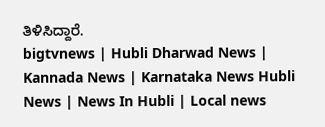ತಿಳಿಸಿದ್ದಾರೆ.
bigtvnews | Hubli Dharwad News | Kannada News | Karnataka News Hubli News | News In Hubli | Local news